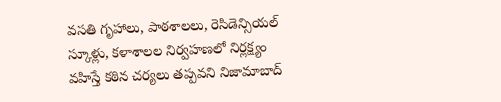వసతి గృహాలు, పాఠశాలలు, రెసిడెన్సియల్ స్కూళ్లు, కళాశాలల నిర్వహణలో నిర్లక్ష్యం వహిస్తే కఠిన చర్యలు తప్పవని నిజామాబాద్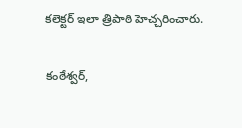కలెక్టర్ ఇలా త్రిపాఠి హెచ్చరించారు.

కంఠేశ్వర్,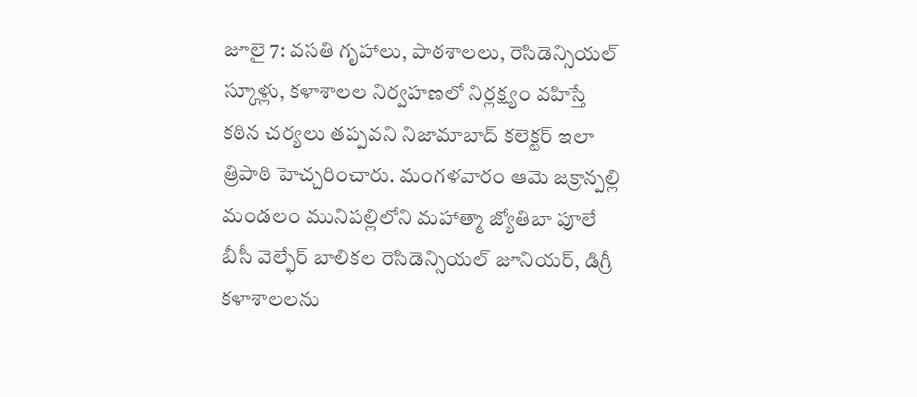జూలై 7: వసతి గృహాలు, పాఠశాలలు, రెసిడెన్సియల్ స్కూళ్లు, కళాశాలల నిర్వహణలో నిర్లక్ష్యం వహిస్తే కఠిన చర్యలు తప్పవని నిజామాబాద్ కలెక్టర్ ఇలా త్రిపాఠి హెచ్చరించారు. మంగళవారం ఆమె జక్రాన్పల్లి మండలం మునిపల్లిలోని మహాత్మా జ్యోతిబా పూలే బీసీ వెల్ఫేర్ బాలికల రెసిడెన్సియల్ జూనియర్, డిగ్రీ కళాశాలలను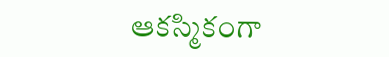ఆకస్మికంగా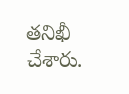తనిఖీ చేశారు.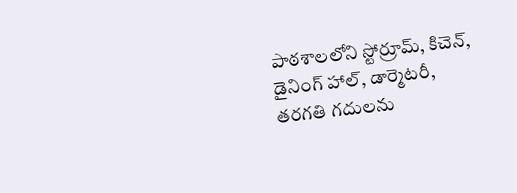పాఠశాలలోని స్టోర్రూమ్, కిచెన్, డైనింగ్ హాల్, డార్మెటరీ, తరగతి గదులను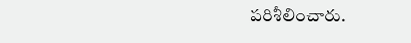పరిశీలించారు.